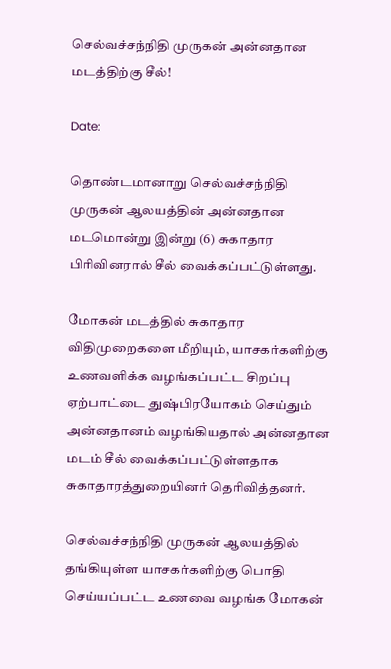செல்வச்சந்நிதி முருகன் அன்னதான மடத்திற்கு சீல்!

Date:

தொண்டமானாறு செல்வச்சந்நிதி முருகன் ஆலயத்தின் அன்னதான மடமொன்று இன்று (6) சுகாதார பிரிவினரால் சீல் வைக்கப்பட்டுள்ளது.

மோகன் மடத்தில் சுகாதார விதிமுறைகளை மீறியும், யாசகர்களிற்கு உணவளிக்க வழங்கப்பட்ட சிறப்பு ஏற்பாட்டை துஷ்பிரயோகம் செய்தும் அன்னதானம் வழங்கியதால் அன்னதான மடம் சீல் வைக்கப்பட்டுள்ளதாக சுகாதாரத்துறையினர் தெரிவித்தனர்.

செல்வச்சந்நிதி முருகன் ஆலயத்தில் தங்கியுள்ள யாசகர்களிற்கு பொதி செய்யப்பட்ட உணவை வழங்க மோகன்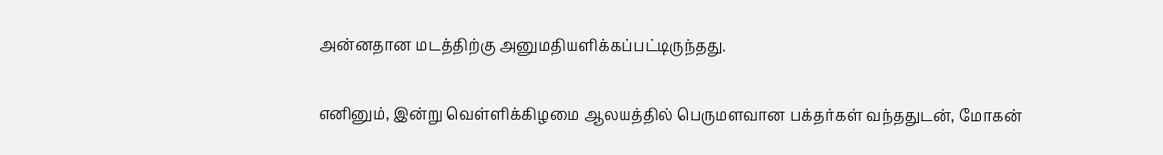அன்னதான மடத்திற்கு அனுமதியளிக்கப்பட்டிருந்தது.

எனினும், இன்று வெள்ளிக்கிழமை ஆலயத்தில் பெருமளவான பக்தர்கள் வந்ததுடன், மோகன்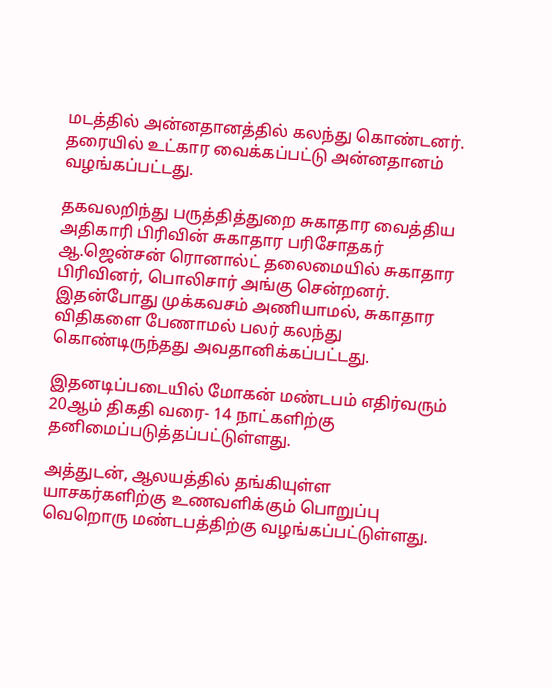மடத்தில் அன்னதானத்தில் கலந்து கொண்டனர். தரையில் உட்கார வைக்கப்பட்டு அன்னதானம் வழங்கப்பட்டது.

தகவலறிந்து பருத்தித்துறை சுகாதார வைத்திய அதிகாரி பிரிவின் சுகாதார பரிசோதகர் ஆ.ஜென்சன் ரொனால்ட் தலைமையில் சுகாதார பிரிவினர், பொலிசார் அங்கு சென்றனர். இதன்போது முக்கவசம் அணியாமல், சுகாதார விதிகளை பேணாமல் பலர் கலந்து கொண்டிருந்தது அவதானிக்கப்பட்டது.

இதனடிப்படையில் மோகன் மண்டபம் எதிர்வரும் 20ஆம் திகதி வரை- 14 நாட்களிற்கு தனிமைப்படுத்தப்பட்டுள்ளது.

அத்துடன், ஆலயத்தில் தங்கியுள்ள யாசகர்களிற்கு உணவளிக்கும் பொறுப்பு வெறொரு மண்டபத்திற்கு வழங்கப்பட்டுள்ளது.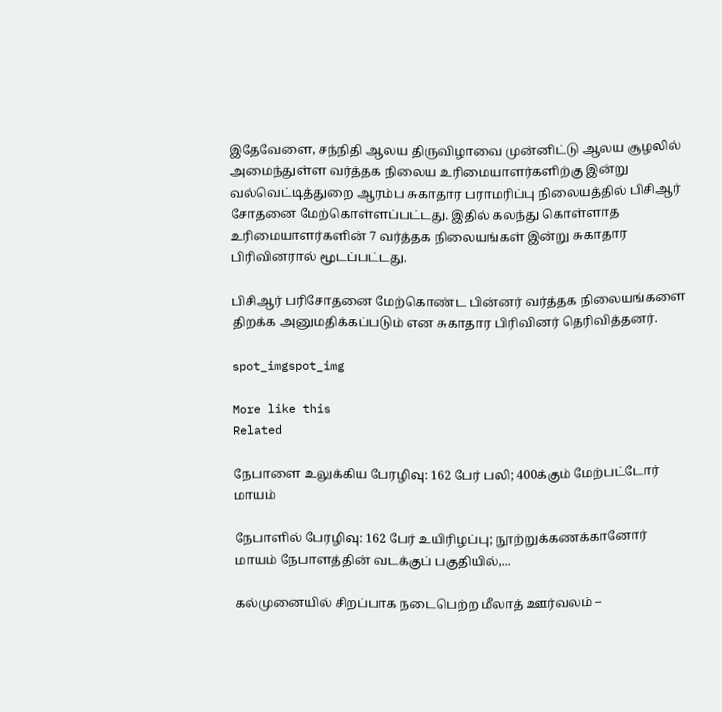இதேவேளை, சந்நிதி ஆலய திருவிழாவை முன்னிட்டு ஆலய சூழலில் அமைந்துள்ள வர்த்தக நிலைய உரிமையாளர்களிற்கு இன்று வல்வெட்டித்துறை ஆரம்ப சுகாதார பராமரிப்பு நிலையத்தில் பிசிஆர் சோதனை மேற்கொள்ளப்பட்டது. இதில் கலந்து கொள்ளாத உரிமையாளர்களின் 7 வர்த்தக நிலையங்கள் இன்று சுகாதார பிரிவினரால் மூடப்பட்டது.

பிசிஆர் பரிசோதனை மேற்கொண்ட பின்னர் வர்த்தக நிலையங்களை திறக்க அனுமதிக்கப்படும் என சுகாதார பிரிவினர் தெரிவித்தனர்.

spot_imgspot_img

More like this
Related

நேபாளை உலுக்கிய பேரழிவு: 162 பேர் பலி; 400க்கும் மேற்பட்டோர் மாயம்

நேபாளில் பேரழிவு: 162 பேர் உயிரிழப்பு; நூற்றுக்கணக்கானோர் மாயம் நேபாளத்தின் வடக்குப் பகுதியில்,...

கல்முனையில் சிறப்பாக நடைபெற்ற மீலாத் ஊர்வலம் –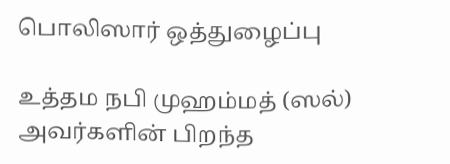பொலிஸார் ஒத்துழைப்பு

உத்தம நபி முஹம்மத் (ஸல்) அவர்களின் பிறந்த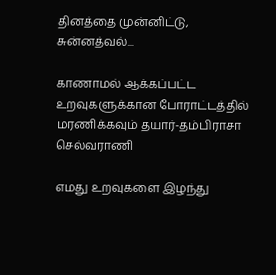தினத்தை முன்னிட்டு, சுன்னத்வல்...

காணாமல் ஆக்கப்பட்ட உறவுகளுக்கான போராட்டத்தில் மரணிக்கவும் தயார்-தம்பிராசா செல்வராணி

எமது உறவுகளை இழந்து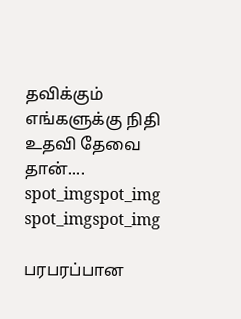தவிக்கும் எங்களுக்கு நிதி உதவி தேவை தான்....
spot_imgspot_img
spot_imgspot_img

பரபரப்பான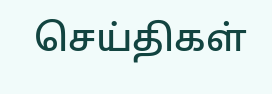செய்திகள்